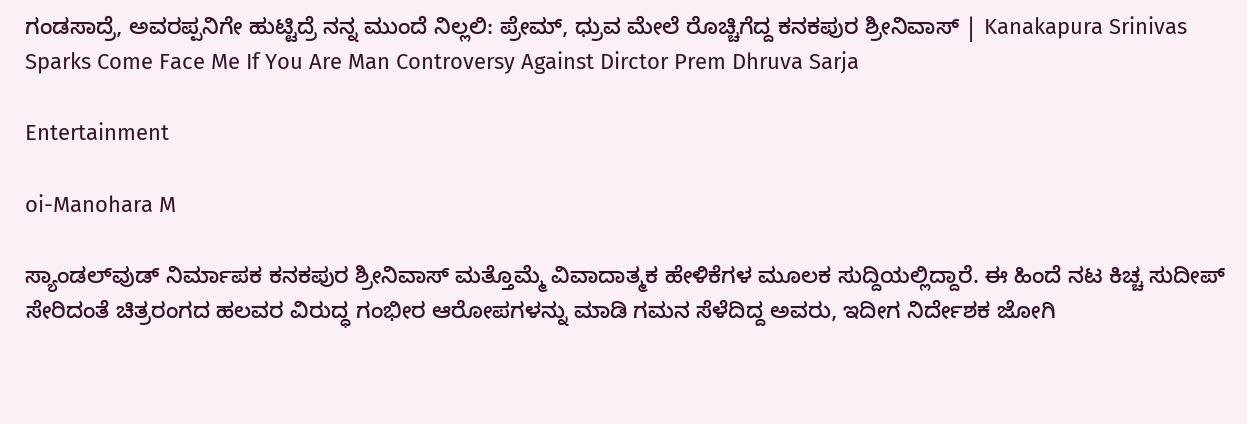ಗಂಡಸಾದ್ರೆ, ಅವರಪ್ಪನಿಗೇ ಹುಟ್ಟಿದ್ರೆ ನನ್ನ ಮುಂದೆ ನಿಲ್ಲಲಿ: ಪ್ರೇಮ್‌, ಧ್ರುವ ಮೇಲೆ ರೊಚ್ಚಿಗೆದ್ದ ಕನಕಪುರ ಶ್ರೀನಿವಾಸ್‌ | Kanakapura Srinivas Sparks Come Face Me If You Are Man Controversy Against Dirctor Prem Dhruva Sarja

Entertainment

oi-Manohara M

ಸ್ಯಾಂಡಲ್‌ವುಡ್‌ ನಿರ್ಮಾಪಕ ಕನಕಪುರ ಶ್ರೀನಿವಾಸ್‌ ಮತ್ತೊಮ್ಮೆ ವಿವಾದಾತ್ಮಕ ಹೇಳಿಕೆಗಳ ಮೂಲಕ ಸುದ್ದಿಯಲ್ಲಿದ್ದಾರೆ. ಈ ಹಿಂದೆ ನಟ ಕಿಚ್ಚ ಸುದೀಪ್‌ ಸೇರಿದಂತೆ ಚಿತ್ರರಂಗದ ಹಲವರ ವಿರುದ್ಧ ಗಂಭೀರ ಆರೋಪಗಳನ್ನು ಮಾಡಿ ಗಮನ ಸೆಳೆದಿದ್ದ ಅವರು, ಇದೀಗ ನಿರ್ದೇಶಕ ಜೋಗಿ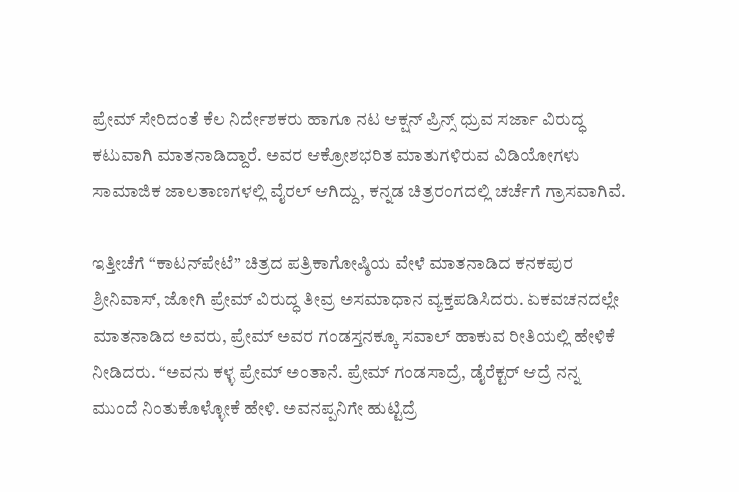ಪ್ರೇಮ್‌ ಸೇರಿದಂತೆ ಕೆಲ ನಿರ್ದೇಶಕರು ಹಾಗೂ ನಟ ಆಕ್ಷನ್‌ ಪ್ರಿನ್ಸ್‌ ಧ್ರುವ ಸರ್ಜಾ ವಿರುದ್ಧ ಕಟುವಾಗಿ ಮಾತನಾಡಿದ್ದಾರೆ. ಅವರ ಆಕ್ರೋಶಭರಿತ ಮಾತುಗಳಿರುವ ವಿಡಿಯೋಗಳು ಸಾಮಾಜಿಕ ಜಾಲತಾಣಗಳಲ್ಲಿ ವೈರಲ್ ಆಗಿದ್ದು, ಕನ್ನಡ ಚಿತ್ರರಂಗದಲ್ಲಿ ಚರ್ಚೆಗೆ ಗ್ರಾಸವಾಗಿವೆ.

ಇತ್ತೀಚೆಗೆ “ಕಾಟನ್‌ಪೇಟೆ” ಚಿತ್ರದ ಪತ್ರಿಕಾಗೋಷ್ಠಿಯ ವೇಳೆ ಮಾತನಾಡಿದ ಕನಕಪುರ ಶ್ರೀನಿವಾಸ್‌, ಜೋಗಿ ಪ್ರೇಮ್‌ ವಿರುದ್ಧ ತೀವ್ರ ಅಸಮಾಧಾನ ವ್ಯಕ್ತಪಡಿಸಿದರು. ಏಕವಚನದಲ್ಲೇ ಮಾತನಾಡಿದ ಅವರು, ಪ್ರೇಮ್‌ ಅವರ ಗಂಡಸ್ತನಕ್ಕೂ ಸವಾಲ್‌ ಹಾಕುವ ರೀತಿಯಲ್ಲಿ ಹೇಳಿಕೆ ನೀಡಿದರು. “ಅವನು ಕಳ್ಳ ಪ್ರೇಮ್‌ ಅಂತಾನೆ. ಪ್ರೇಮ್‌ ಗಂಡಸಾದ್ರೆ, ಡೈರೆಕ್ಟರ್‌ ಆದ್ರೆ ನನ್ನ ಮುಂದೆ ನಿಂತುಕೊಳ್ಳೋಕೆ ಹೇಳಿ. ಅವನಪ್ಪನಿಗೇ ಹುಟ್ಟಿದ್ರೆ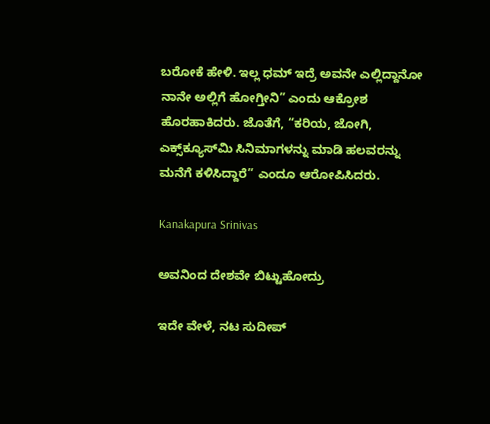ಬರೋಕೆ ಹೇಳಿ. ಇಲ್ಲ ಧಮ್‌ ಇದ್ರೆ ಅವನೇ ಎಲ್ಲಿದ್ದಾನೋ ನಾನೇ ಅಲ್ಲಿಗೆ ಹೋಗ್ತೀನಿ” ಎಂದು ಆಕ್ರೋಶ ಹೊರಹಾಕಿದರು. ಜೊತೆಗೆ, “ಕರಿಯ, ಜೋಗಿ, ಎಕ್ಸ್‌ಕ್ಯೂಸ್‌ಮಿ ಸಿನಿಮಾಗಳನ್ನು ಮಾಡಿ ಹಲವರನ್ನು ಮನೆಗೆ ಕಳಿಸಿದ್ದಾರೆ” ಎಂದೂ ಆರೋಪಿಸಿದರು.

Kanakapura Srinivas

ಅವನಿಂದ ದೇಶವೇ ಬಿಟ್ಟುಹೋದ್ರು

ಇದೇ ವೇಳೆ, ನಟ ಸುದೀಪ್‌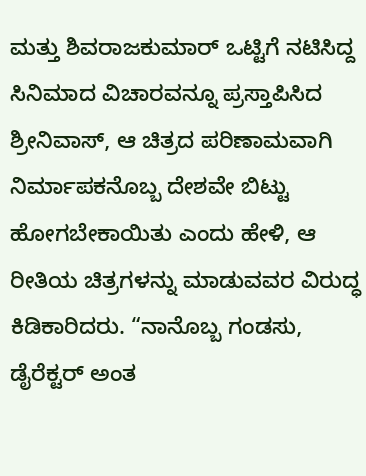ಮತ್ತು ಶಿವರಾಜಕುಮಾರ್‌ ಒಟ್ಟಿಗೆ ನಟಿಸಿದ್ದ ಸಿನಿಮಾದ ವಿಚಾರವನ್ನೂ ಪ್ರಸ್ತಾಪಿಸಿದ ಶ್ರೀನಿವಾಸ್‌, ಆ ಚಿತ್ರದ ಪರಿಣಾಮವಾಗಿ ನಿರ್ಮಾಪಕನೊಬ್ಬ ದೇಶವೇ ಬಿಟ್ಟು ಹೋಗಬೇಕಾಯಿತು ಎಂದು ಹೇಳಿ, ಆ ರೀತಿಯ ಚಿತ್ರಗಳನ್ನು ಮಾಡುವವರ ವಿರುದ್ಧ ಕಿಡಿಕಾರಿದರು. “ನಾನೊಬ್ಬ ಗಂಡಸು, ಡೈರೆಕ್ಟರ್‌ ಅಂತ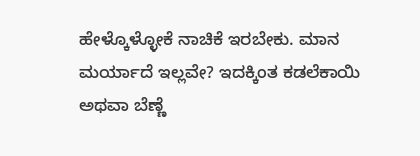ಹೇಳ್ಕೊಳ್ಳೋಕೆ ನಾಚಿಕೆ ಇರಬೇಕು. ಮಾನ ಮರ್ಯಾದೆ ಇಲ್ಲವೇ? ಇದಕ್ಕಿಂತ ಕಡಲೆಕಾಯಿ ಅಥವಾ ಬೆಣ್ಣೆ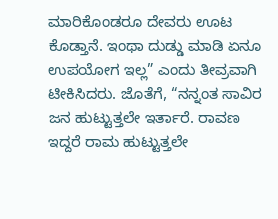ಮಾರಿಕೊಂಡರೂ ದೇವರು ಊಟ ಕೊಡ್ತಾನೆ. ಇಂಥಾ ದುಡ್ಡು ಮಾಡಿ ಏನೂ ಉಪಯೋಗ ಇಲ್ಲ” ಎಂದು ತೀವ್ರವಾಗಿ ಟೀಕಿಸಿದರು. ಜೊತೆಗೆ, “ನನ್ನಂತ ಸಾವಿರ ಜನ ಹುಟ್ಟುತ್ತಲೇ ಇರ್ತಾರೆ. ರಾವಣ ಇದ್ದರೆ ರಾಮ ಹುಟ್ಟುತ್ತಲೇ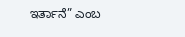ಇರ್ತಾನೆ” ಎಂಬ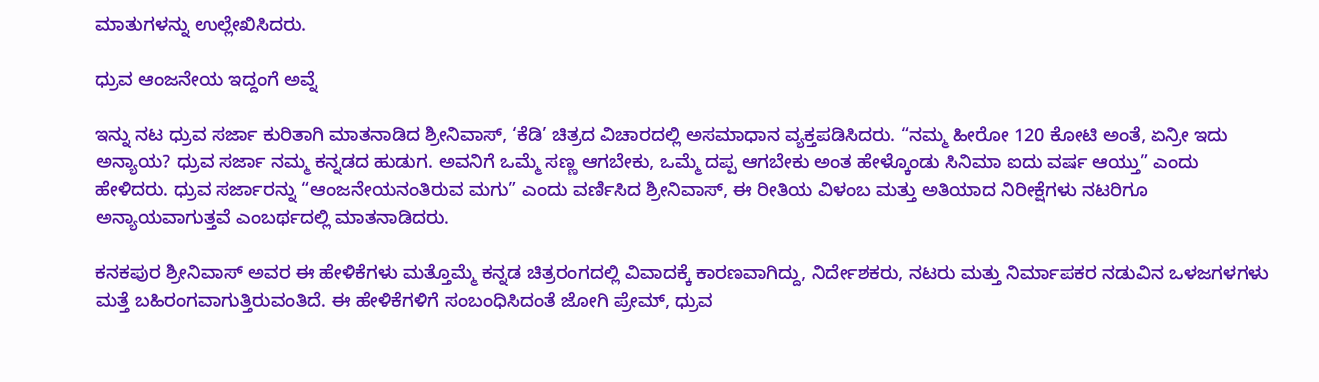ಮಾತುಗಳನ್ನು ಉಲ್ಲೇಖಿಸಿದರು.

ಧ್ರುವ ಆಂಜನೇಯ ಇದ್ದಂಗೆ ಅವ್ನೆ

ಇನ್ನು ನಟ ಧ್ರುವ ಸರ್ಜಾ ಕುರಿತಾಗಿ ಮಾತನಾಡಿದ ಶ್ರೀನಿವಾಸ್‌, ‘ಕೆಡಿ’ ಚಿತ್ರದ ವಿಚಾರದಲ್ಲಿ ಅಸಮಾಧಾನ ವ್ಯಕ್ತಪಡಿಸಿದರು. “ನಮ್ಮ ಹೀರೋ 120 ಕೋಟಿ ಅಂತೆ, ಏನ್ರೀ ಇದು ಅನ್ಯಾಯ? ಧ್ರುವ ಸರ್ಜಾ ನಮ್ಮ ಕನ್ನಡದ ಹುಡುಗ. ಅವನಿಗೆ ಒಮ್ಮೆ ಸಣ್ಣ ಆಗಬೇಕು, ಒಮ್ಮೆ ದಪ್ಪ ಆಗಬೇಕು ಅಂತ ಹೇಳ್ಕೊಂಡು ಸಿನಿಮಾ ಐದು ವರ್ಷ ಆಯ್ತು” ಎಂದು ಹೇಳಿದರು. ಧ್ರುವ ಸರ್ಜಾರನ್ನು “ಆಂಜನೇಯನಂತಿರುವ ಮಗು” ಎಂದು ವರ್ಣಿಸಿದ ಶ್ರೀನಿವಾಸ್‌, ಈ ರೀತಿಯ ವಿಳಂಬ ಮತ್ತು ಅತಿಯಾದ ನಿರೀಕ್ಷೆಗಳು ನಟರಿಗೂ ಅನ್ಯಾಯವಾಗುತ್ತವೆ ಎಂಬರ್ಥದಲ್ಲಿ ಮಾತನಾಡಿದರು.

ಕನಕಪುರ ಶ್ರೀನಿವಾಸ್‌ ಅವರ ಈ ಹೇಳಿಕೆಗಳು ಮತ್ತೊಮ್ಮೆ ಕನ್ನಡ ಚಿತ್ರರಂಗದಲ್ಲಿ ವಿವಾದಕ್ಕೆ ಕಾರಣವಾಗಿದ್ದು, ನಿರ್ದೇಶಕರು, ನಟರು ಮತ್ತು ನಿರ್ಮಾಪಕರ ನಡುವಿನ ಒಳಜಗಳಗಳು ಮತ್ತೆ ಬಹಿರಂಗವಾಗುತ್ತಿರುವಂತಿದೆ. ಈ ಹೇಳಿಕೆಗಳಿಗೆ ಸಂಬಂಧಿಸಿದಂತೆ ಜೋಗಿ ಪ್ರೇಮ್‌, ಧ್ರುವ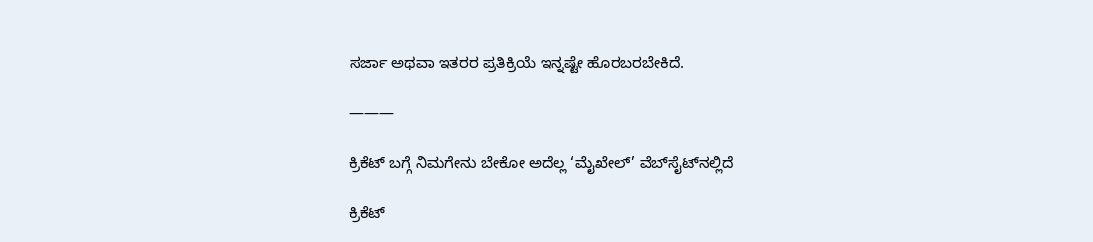ಸರ್ಜಾ ಅಥವಾ ಇತರರ ಪ್ರತಿಕ್ರಿಯೆ ಇನ್ನಷ್ಟೇ ಹೊರಬರಬೇಕಿದೆ.

———

ಕ್ರಿಕೆಟ್ ಬಗ್ಗೆ ನಿಮಗೇನು ಬೇಕೋ ಅದೆಲ್ಲ ‘ಮೈಖೇಲ್‌’ ವೆಬ್‌ಸೈಟ್‌ನಲ್ಲಿದೆ

ಕ್ರಿಕೆಟ್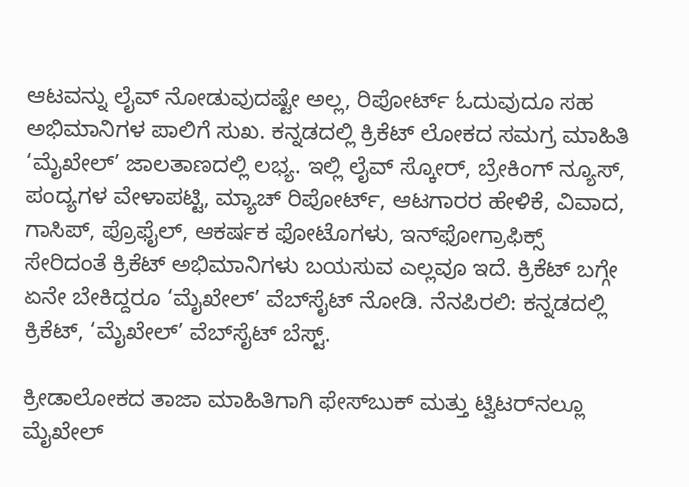ಆಟವನ್ನು ಲೈವ್ ನೋಡುವುದಷ್ಟೇ ಅಲ್ಲ, ರಿಪೋರ್ಟ್‌ ಓದುವುದೂ ಸಹ ಅಭಿಮಾನಿಗಳ ಪಾಲಿಗೆ ಸುಖ. ಕನ್ನಡದಲ್ಲಿ ಕ್ರಿಕೆಟ್‌ ಲೋಕದ ಸಮಗ್ರ ಮಾಹಿತಿ ‘ಮೈಖೇಲ್’ ಜಾಲತಾಣದಲ್ಲಿ ಲಭ್ಯ. ಇಲ್ಲಿ ಲೈವ್ ಸ್ಕೋರ್‌, ಬ್ರೇಕಿಂಗ್ ನ್ಯೂಸ್, ಪಂದ್ಯಗಳ ವೇಳಾಪಟ್ಟಿ, ಮ್ಯಾಚ್ ರಿಪೋರ್ಟ್‌, ಆಟಗಾರರ ಹೇಳಿಕೆ, ವಿವಾದ, ಗಾಸಿಪ್, ಪ್ರೊಫೈಲ್, ಆಕರ್ಷಕ ಫೋಟೊಗಳು, ಇನ್‌ಫೋಗ್ರಾಫಿಕ್ಸ್ ಸೇರಿದಂತೆ ಕ್ರಿಕೆಟ್ ಅಭಿಮಾನಿಗಳು ಬಯಸುವ ಎಲ್ಲವೂ ಇದೆ. ಕ್ರಿಕೆಟ್ ಬಗ್ಗೇ ಏನೇ ಬೇಕಿದ್ದರೂ ‘ಮೈಖೇಲ್’ ವೆಬ್‌ಸೈಟ್ ನೋಡಿ. ನೆನಪಿರಲಿ: ಕನ್ನಡದಲ್ಲಿ ಕ್ರಿಕೆಟ್‌, ‘ಮೈಖೇಲ್’ ವೆಬ್‌ಸೈಟ್ ಬೆಸ್ಟ್‌.

ಕ್ರೀಡಾಲೋಕದ ತಾಜಾ ಮಾಹಿತಿಗಾಗಿ ಫೇಸ್‌ಬುಕ್ ಮತ್ತು ಟ್ವಿಟರ್‌ನಲ್ಲೂ ಮೈಖೇಲ್‌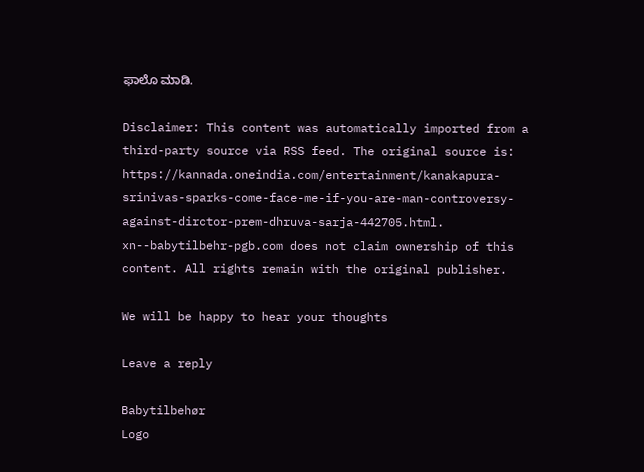ಫಾಲೊ ಮಾಡಿ.

Disclaimer: This content was automatically imported from a third-party source via RSS feed. The original source is: https://kannada.oneindia.com/entertainment/kanakapura-srinivas-sparks-come-face-me-if-you-are-man-controversy-against-dirctor-prem-dhruva-sarja-442705.html. xn--babytilbehr-pgb.com does not claim ownership of this content. All rights remain with the original publisher.

We will be happy to hear your thoughts

Leave a reply

Babytilbehør
Logo